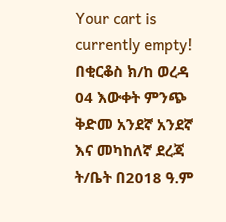Your cart is currently empty!
በቂርቆስ ክ/ከ ወረዳ 04 እውቀት ምንጭ ቅድመ አንደኛ አንደኛ እና መካከለኛ ደረጃ ት/ቤት በ2018 ዓ.ም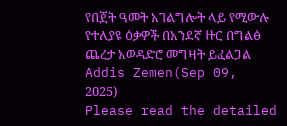የበጀት ዓመት አገልግሎት ላይ የሚውሉ የተለያዩ ዕቃዎች በአንደኛ ዙር በግልፅ ጨረታ አወዳድሮ መግዛት ይፈልጋል
Addis Zemen(Sep 09, 2025)
Please read the detailed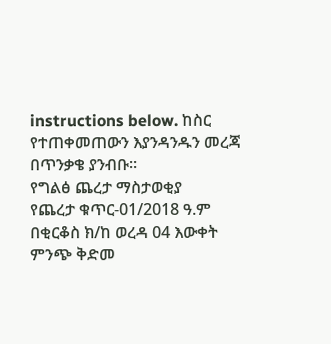instructions below. ከስር የተጠቀመጠውን እያንዳንዱን መረጃ በጥንቃቄ ያንብቡ።
የግልፅ ጨረታ ማስታወቂያ
የጨረታ ቁጥር-01/2018 ዓ.ም
በቂርቆስ ክ/ከ ወረዳ 04 እውቀት ምንጭ ቅድመ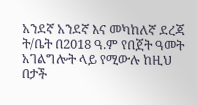አንደኛ አንደኛ እና መካከለኛ ደረጃ ት/ቤት በ2018 ዓ.ም የበጀት ዓመት አገልግሎት ላይ የሚውሉ ከዚህ በታች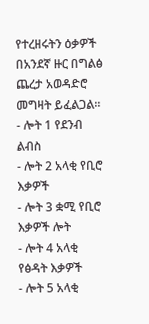የተረዘሩትን ዕቃዎች በአንደኛ ዙር በግልፅ ጨረታ አወዳድሮ መግዛት ይፈልጋል።
- ሎት 1 የደንብ ልብስ
- ሎት 2 አላቂ የቢሮ እቃዎች
- ሎት 3 ቋሚ የቢሮ እቃዎች ሎት
- ሎት 4 አላቂ የፅዳት እቃዎች
- ሎት 5 አላቂ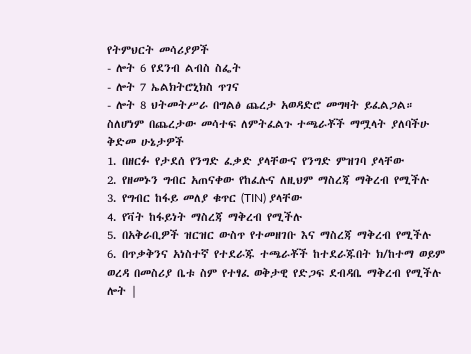የትምህርት መሳሪያዎች
- ሎት 6 የደንብ ልብስ ስፌት
- ሎት 7 ኤልክትሮኒክስ ጥገና
- ሎት 8 ህትመትሥራ በግልፅ ጨረታ አወዳድሮ መግዛት ይፈልጋል።
ስለሆነም በጨረታው መሳተፍ ለምትፈልጉ ተጫራቾች ማሟላት ያለባችሁ ቅድመ ሁኔታዎች
1. በዘርፉ የታደሰ የንግድ ፈቃድ ያላቸውና የንግድ ምዝገባ ያላቸው
2. የዘመኑን ግብር አጠናቀው የከፈሉና ለዚህም ማስረጃ ማቅረብ የሚችሉ
3. የግብር ከፋይ መለያ ቁጥር (TIN) ያላቸው
4. የቫት ከፋይነት ማስረጃ ማቅረብ የሚችሉ
5. በአቅራቢዎች ዝርዝር ውስጥ የተመዘገቡ እና ማስረጃ ማቅረብ የሚችሉ
6. በጥቃቅንና አነስተኛ የተደራጁ ተጫራቾች ከተደራጁበት ክ/ከተማ ወይም ወረዳ በመስሪያ ቤቱ ስም የተፃፈ ወቅታዊ የድጋፍ ደብዳቤ ማቅረብ የሚችሉ
ሎት |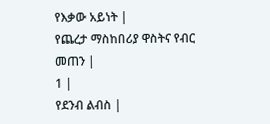የእቃው አይነት |
የጨረታ ማስከበሪያ ዋስትና የብር መጠን |
1 |
የደንብ ልብስ |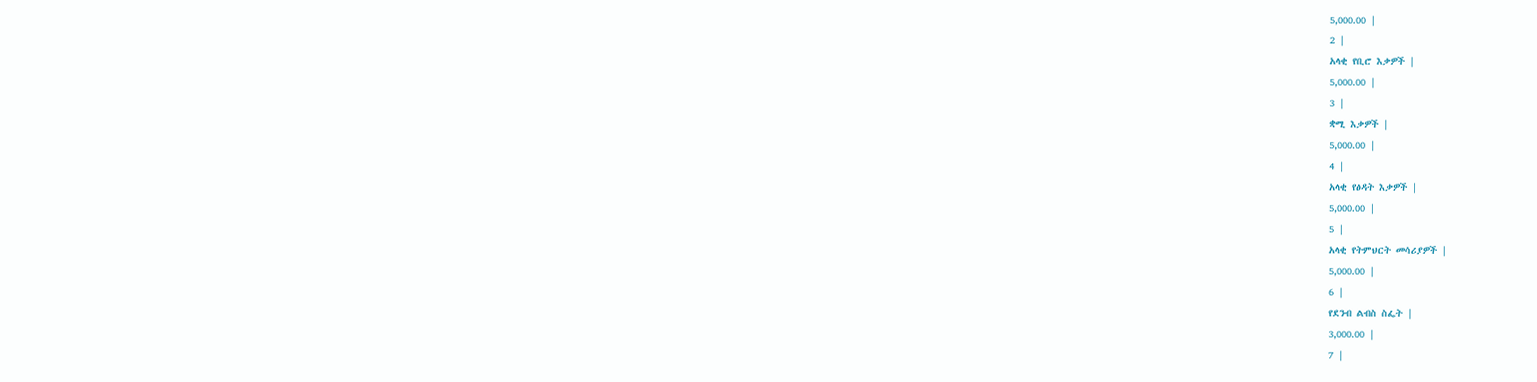5,000.00 |
2 |
አላቂ የቢሮ እቃዎች |
5,000.00 |
3 |
ቋሚ እቃዎች |
5,000.00 |
4 |
አላቂ የፅዳት እቃዎች |
5,000.00 |
5 |
አላቂ የትምህርት መሳሪያዎች |
5,000.00 |
6 |
የደንብ ልብስ ስፌት |
3,000.00 |
7 |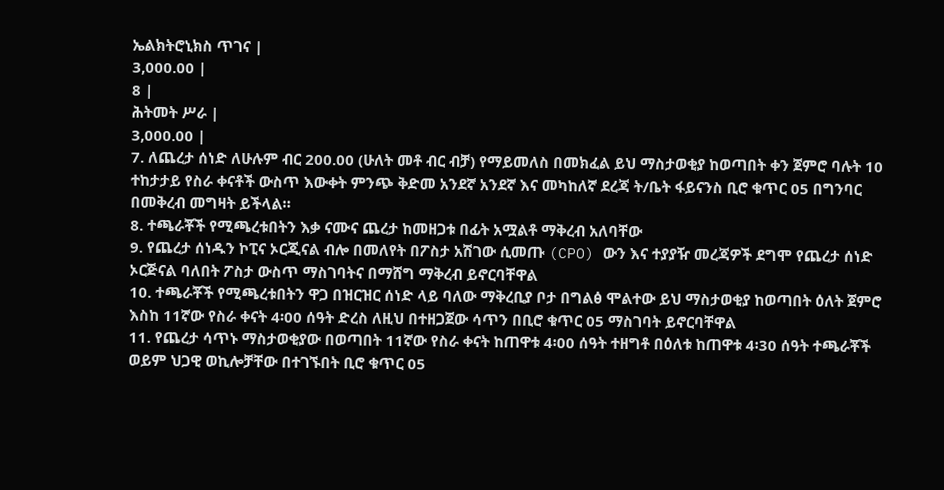ኤልክትሮኒክስ ጥገና |
3,000.00 |
8 |
ሕትመት ሥራ |
3,000.00 |
7. ለጨረታ ሰነድ ለሁሉም ብር 200.00 (ሁለት መቶ ብር ብቻ) የማይመለስ በመክፈል ይህ ማስታወቂያ ከወጣበት ቀን ጀምሮ ባሉት 10 ተከታታይ የስራ ቀናቶች ውስጥ እውቀት ምንጭ ቅድመ አንደኛ አንደኛ እና መካከለኛ ደረጃ ት/ቤት ፋይናንስ ቢሮ ቁጥር 05 በግንባር በመቅረብ መግዛት ይችላል።
8. ተጫራቾች የሚጫረቱበትን እቃ ናሙና ጨረታ ከመዘጋቱ በፊት አሟልቶ ማቅረብ አለባቸው
9. የጨረታ ሰነዱን ኮፒና ኦርጂናል ብሎ በመለየት በፖስታ አሽገው ሲመጡ (CPO) ውን እና ተያያዥ መረጃዎች ደግሞ የጨረታ ሰነድ ኦርጅናል ባለበት ፖስታ ውስጥ ማስገባትና በማሸግ ማቅረብ ይኖርባቸዋል
10. ተጫራቾች የሚጫረቱበትን ዋጋ በዝርዝር ሰነድ ላይ ባለው ማቅረቢያ ቦታ በግልፅ ሞልተው ይህ ማስታወቂያ ከወጣበት ዕለት ጀምሮ እስከ 11ኛው የስራ ቀናት 4፡00 ሰዓት ድረስ ለዚህ በተዘጋጀው ሳጥን በቢሮ ቁጥር 05 ማስገባት ይኖርባቸዋል
11. የጨረታ ሳጥኑ ማስታወቂያው በወጣበት 11ኛው የስራ ቀናት ከጠዋቱ 4፡00 ሰዓት ተዘግቶ በዕለቱ ከጠዋቱ 4፡30 ሰዓት ተጫራቾች ወይም ህጋዊ ወኪሎቻቸው በተገኙበት ቢሮ ቁጥር 05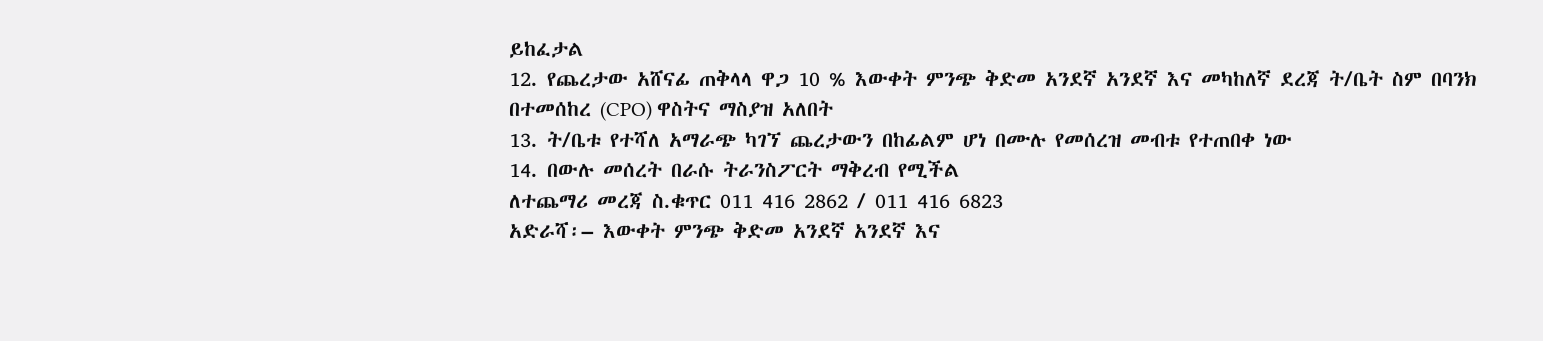ይከፈታል
12. የጨረታው አሸናፊ ጠቅላላ ዋጋ 10 % እውቀት ምንጭ ቅድመ አንደኛ አንደኛ እና መካከለኛ ደረጃ ት/ቤት ስም በባንክ በተመሰከረ (CPO) ዋስትና ማስያዝ አለበት
13. ት/ቤቱ የተሻለ አማራጭ ካገኘ ጨረታውን በከፊልም ሆነ በሙሉ የመሰረዝ መብቱ የተጠበቀ ነው
14. በውሉ መሰረት በራሱ ትራንስፖርት ማቅረብ የሚችል
ለተጨማሪ መረጃ ስ.ቁጥር 011 416 2862 / 011 416 6823
አድራሻ፡– እውቀት ምንጭ ቅድመ አንደኛ አንደኛ እና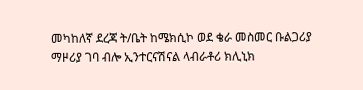መካከለኛ ደረጃ ት/ቤት ከሜክሲኮ ወደ ቄራ መስመር ቡልጋሪያ ማዞሪያ ገባ ብሎ ኢንተርናሽናል ላብራቶሪ ክሊኒክ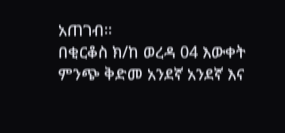አጠገብ።
በቂርቆስ ክ/ከ ወረዳ 04 እውቀት ምንጭ ቅድመ አንደኛ አንደኛ እና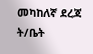መካከለኛ ደረጃ ት/ቤት